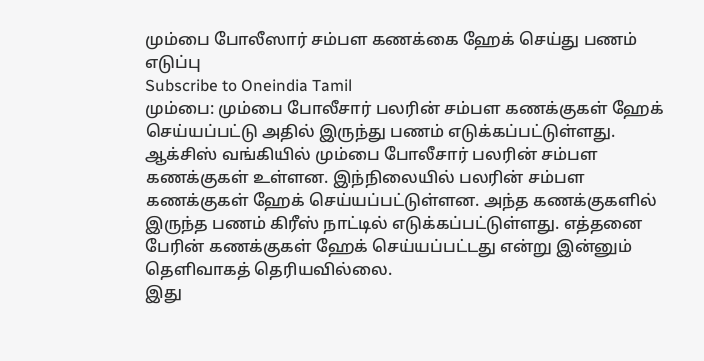மும்பை போலீஸார் சம்பள கணக்கை ஹேக் செய்து பணம் எடுப்பு
Subscribe to Oneindia Tamil
மும்பை: மும்பை போலீசார் பலரின் சம்பள கணக்குகள் ஹேக் செய்யப்பட்டு அதில் இருந்து பணம் எடுக்கப்பட்டுள்ளது.
ஆக்சிஸ் வங்கியில் மும்பை போலீசார் பலரின் சம்பள கணக்குகள் உள்ளன. இந்நிலையில் பலரின் சம்பள கணக்குகள் ஹேக் செய்யப்பட்டுள்ளன. அந்த கணக்குகளில் இருந்த பணம் கிரீஸ் நாட்டில் எடுக்கப்பட்டுள்ளது. எத்தனை பேரின் கணக்குகள் ஹேக் செய்யப்பட்டது என்று இன்னும் தெளிவாகத் தெரியவில்லை.
இது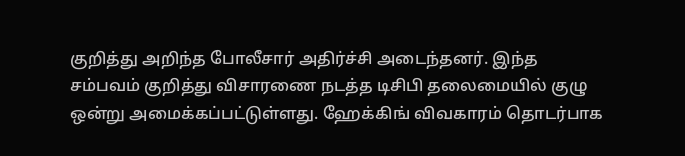குறித்து அறிந்த போலீசார் அதிர்ச்சி அடைந்தனர். இந்த சம்பவம் குறித்து விசாரணை நடத்த டிசிபி தலைமையில் குழு ஒன்று அமைக்கப்பட்டுள்ளது. ஹேக்கிங் விவகாரம் தொடர்பாக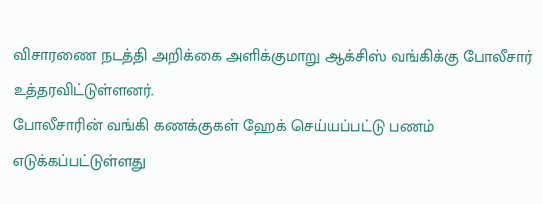விசாரணை நடத்தி அறிக்கை அளிக்குமாறு ஆக்சிஸ் வங்கிக்கு போலீசார் உத்தரவிட்டுள்ளனர்.
போலீசாரின் வங்கி கணக்குகள் ஹேக் செய்யப்பட்டு பணம் எடுக்கப்பட்டுள்ளது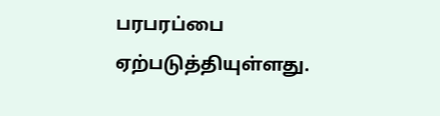பரபரப்பை ஏற்படுத்தியுள்ளது.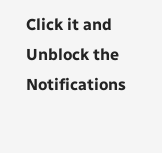Click it and Unblock the Notifications